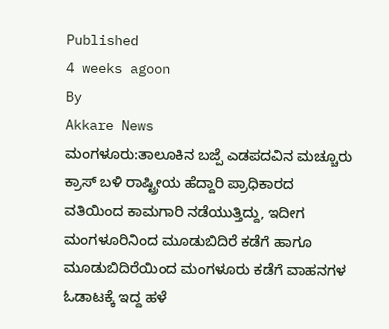Published
4 weeks agoon
By
Akkare News
ಮಂಗಳೂರು:ತಾಲೂಕಿನ ಬಜ್ಪೆ ಎಡಪದವಿನ ಮಚ್ಚೂರು ಕ್ರಾಸ್ ಬಳಿ ರಾಷ್ಟ್ರೀಯ ಹೆದ್ದಾರಿ ಪ್ರಾಧಿಕಾರದ ವತಿಯಿಂದ ಕಾಮಗಾರಿ ನಡೆಯುತ್ತಿದ್ದು, ಇದೀಗ ಮಂಗಳೂರಿನಿಂದ ಮೂಡುಬಿದಿರೆ ಕಡೆಗೆ ಹಾಗೂ ಮೂಡುಬಿದಿರೆಯಿಂದ ಮಂಗಳೂರು ಕಡೆಗೆ ವಾಹನಗಳ ಓಡಾಟಕ್ಕೆ ಇದ್ದ ಹಳೆ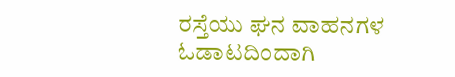ರಸ್ತೆಯು ಘನ ವಾಹನಗಳ ಓಡಾಟದಿಂದಾಗಿ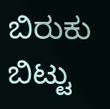ಬಿರುಕು ಬಿಟ್ಟು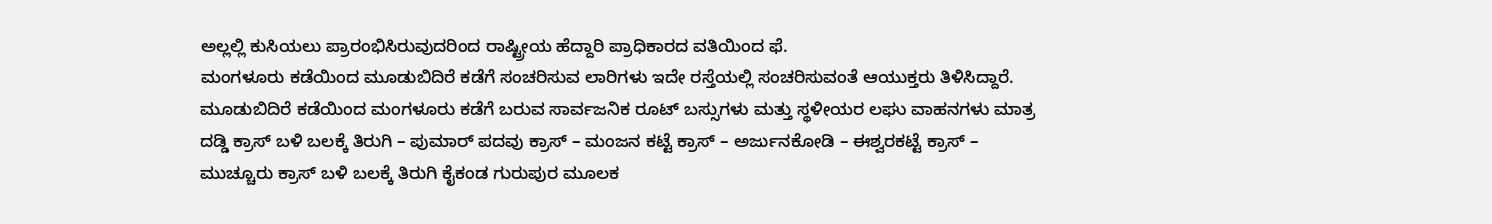ಅಲ್ಲಲ್ಲಿ ಕುಸಿಯಲು ಪ್ರಾರಂಭಿಸಿರುವುದರಿಂದ ರಾಷ್ಟ್ರೀಯ ಹೆದ್ದಾರಿ ಪ್ರಾಧಿಕಾರದ ವತಿಯಿಂದ ಫೆ.
ಮಂಗಳೂರು ಕಡೆಯಿಂದ ಮೂಡುಬಿದಿರೆ ಕಡೆಗೆ ಸಂಚರಿಸುವ ಲಾರಿಗಳು ಇದೇ ರಸ್ತೆಯಲ್ಲಿ ಸಂಚರಿಸುವಂತೆ ಆಯುಕ್ತರು ತಿಳಿಸಿದ್ದಾರೆ.
ಮೂಡುಬಿದಿರೆ ಕಡೆಯಿಂದ ಮಂಗಳೂರು ಕಡೆಗೆ ಬರುವ ಸಾರ್ವಜನಿಕ ರೂಟ್ ಬಸ್ಸುಗಳು ಮತ್ತು ಸ್ಥಳೀಯರ ಲಘು ವಾಹನಗಳು ಮಾತ್ರ ದಡ್ಡಿ ಕ್ರಾಸ್ ಬಳಿ ಬಲಕ್ಕೆ ತಿರುಗಿ – ಪುಮಾರ್ ಪದವು ಕ್ರಾಸ್ – ಮಂಜನ ಕಟ್ಟೆ ಕ್ರಾಸ್ – ಅರ್ಜುನಕೋಡಿ – ಈಶ್ವರಕಟ್ಟೆ ಕ್ರಾಸ್ – ಮುಚ್ಚೂರು ಕ್ರಾಸ್ ಬಳಿ ಬಲಕ್ಕೆ ತಿರುಗಿ ಕೈಕಂಡ ಗುರುಪುರ ಮೂಲಕ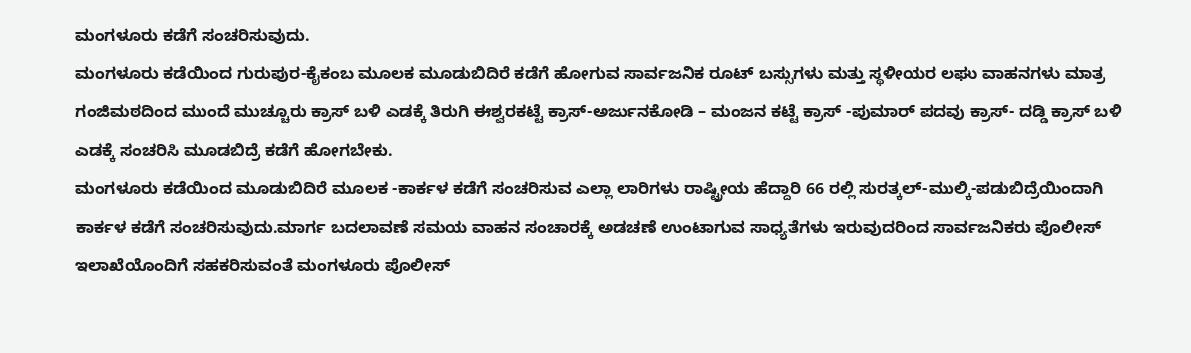ಮಂಗಳೂರು ಕಡೆಗೆ ಸಂಚರಿಸುವುದು.
ಮಂಗಳೂರು ಕಡೆಯಿಂದ ಗುರುಪುರ-ಕೈಕಂಬ ಮೂಲಕ ಮೂಡುಬಿದಿರೆ ಕಡೆಗೆ ಹೋಗುವ ಸಾರ್ವಜನಿಕ ರೂಟ್ ಬಸ್ಸುಗಳು ಮತ್ತು ಸ್ಥಳೀಯರ ಲಘು ವಾಹನಗಳು ಮಾತ್ರ ಗಂಜಿಮಠದಿಂದ ಮುಂದೆ ಮುಚ್ಚೂರು ಕ್ರಾಸ್ ಬಳಿ ಎಡಕ್ಕೆ ತಿರುಗಿ ಈಶ್ವರಕಟ್ಟೆ ಕ್ರಾಸ್-ಅರ್ಜುನಕೋಡಿ – ಮಂಜನ ಕಟ್ಟೆ ಕ್ರಾಸ್ -ಪುಮಾರ್ ಪದವು ಕ್ರಾಸ್- ದಡ್ಡಿ ಕ್ರಾಸ್ ಬಳಿ ಎಡಕ್ಕೆ ಸಂಚರಿಸಿ ಮೂಡಬಿದ್ರೆ ಕಡೆಗೆ ಹೋಗಬೇಕು.
ಮಂಗಳೂರು ಕಡೆಯಿಂದ ಮೂಡುಬಿದಿರೆ ಮೂಲಕ -ಕಾರ್ಕಳ ಕಡೆಗೆ ಸಂಚರಿಸುವ ಎಲ್ಲಾ ಲಾರಿಗಳು ರಾಷ್ಟ್ರೀಯ ಹೆದ್ದಾರಿ 66 ರಲ್ಲಿ ಸುರತ್ಕಲ್-ಮುಲ್ಕಿ-ಪಡುಬಿದ್ರೆಯಿಂದಾಗಿ ಕಾರ್ಕಳ ಕಡೆಗೆ ಸಂಚರಿಸುವುದು.ಮಾರ್ಗ ಬದಲಾವಣೆ ಸಮಯ ವಾಹನ ಸಂಚಾರಕ್ಕೆ ಅಡಚಣೆ ಉಂಟಾಗುವ ಸಾಧ್ಯತೆಗಳು ಇರುವುದರಿಂದ ಸಾರ್ವಜನಿಕರು ಪೊಲೀಸ್ ಇಲಾಖೆಯೊಂದಿಗೆ ಸಹಕರಿಸುವಂತೆ ಮಂಗಳೂರು ಪೊಲೀಸ್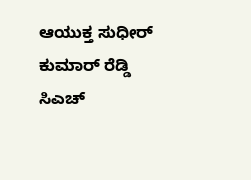ಆಯುಕ್ತ ಸುಧೀರ್ ಕುಮಾರ್ ರೆಡ್ಡಿ ಸಿಎಚ್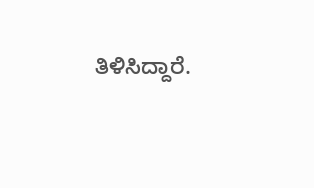ತಿಳಿಸಿದ್ದಾರೆ.